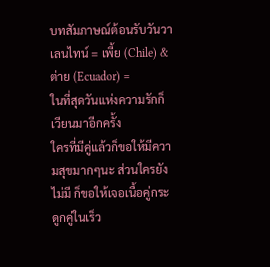บทสัมภาษณ์ต้อนรับวันวาเลนไทน์ = เพี้ย (Chile) & ต่าย (Ecuador) =
ในที่สุดวันแห่งความรักก็เวียนมาอีกครั้ง
ใครที่มีคู่แล้วก็ขอให้มีความสุขมากๆนะ ส่วนใครยังไม่มี ก็ขอให้เจอเนื้อคู่กระดูกคู่ในเร็ว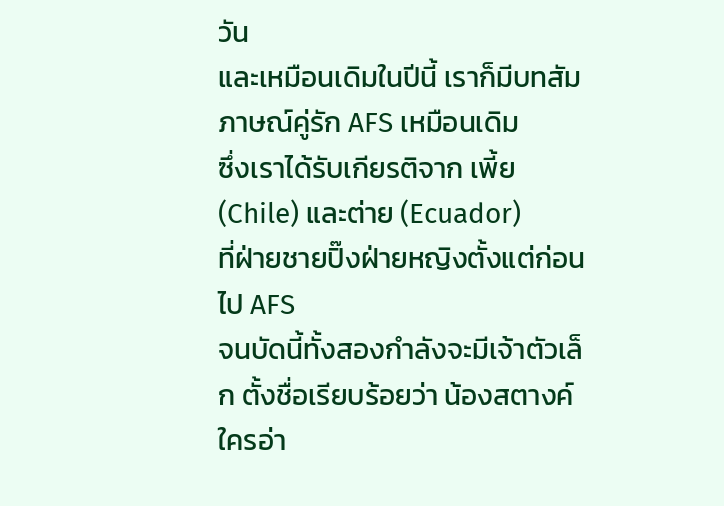วัน
และเหมือนเดิมในปีนี้ เราก็มีบทสัมภาษณ์คู่รัก AFS เหมือนเดิม
ซึ่งเราได้รับเกียรติจาก เพี้ย (Chile) และต่าย (Ecuador)
ที่ฝ่ายชายปิ๊งฝ่ายหญิงตั้งแต่ก่อนไป AFS
จนบัดนี้ทั้งสองกำลังจะมีเจ้าตัวเล็ก ตั้งชื่อเรียบร้อยว่า น้องสตางค์
ใครอ่า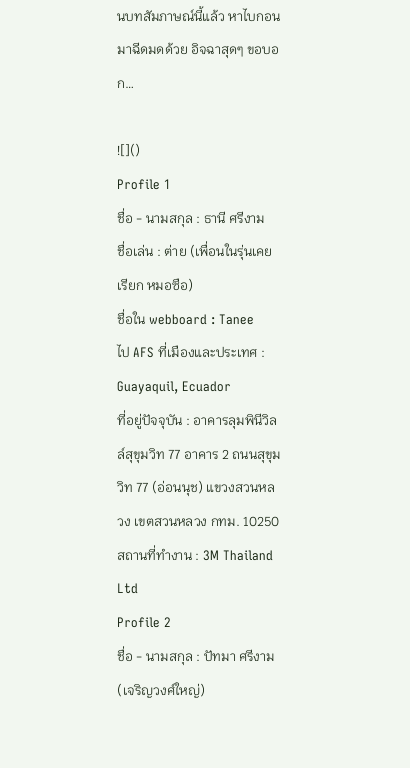นบทสัมภาษณ์นี้แล้ว หาไบกอนมาฉีดมดด้วย อิจฉาสุดๆ ขอบอก…

![]()
Profile 1
ชื่อ - นามสกุล : ธานี ศรีงาม
ชื่อเล่น : ต่าย (เพื่อนในรุ่นเคยเรียก หมอซือ)
ชื่อใน webboard : Tanee
ไป AFS ที่เมืองและประเทศ : Guayaquil, Ecuador
ที่อยู่ปัจจุบัน : อาคารลุมพินีวิลล์สุขุมวิท 77 อาคาร 2 ถนนสุขุมวิท 77 (อ่อนนุช) แขวงสวนหลวง เขตสวนหลวง กทม. 10250
สถานที่ทำงาน : 3M Thailand Ltd
Profile 2
ชื่อ - นามสกุล : ปัทมา ศรีงาม (เจริญวงศ์ใหญ่)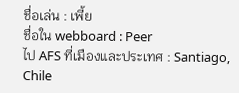ชื่อเล่น : เพี้ย
ชื่อใน webboard : Peer
ไป AFS ที่เมืองและประเทศ : Santiago, Chile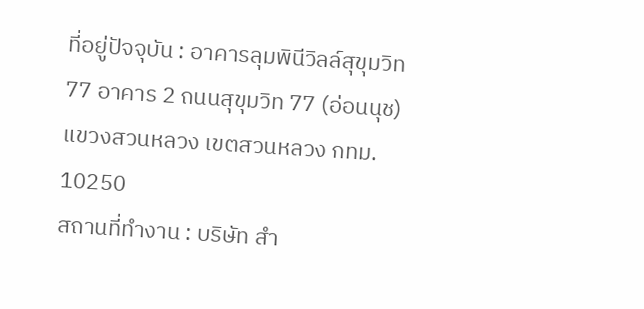ที่อยู่ปัจจุบัน : อาคารลุมพินีวิลล์สุขุมวิท 77 อาคาร 2 ถนนสุขุมวิท 77 (อ่อนนุช) แขวงสวนหลวง เขตสวนหลวง กทม. 10250
สถานที่ทำงาน : บริษัท สำ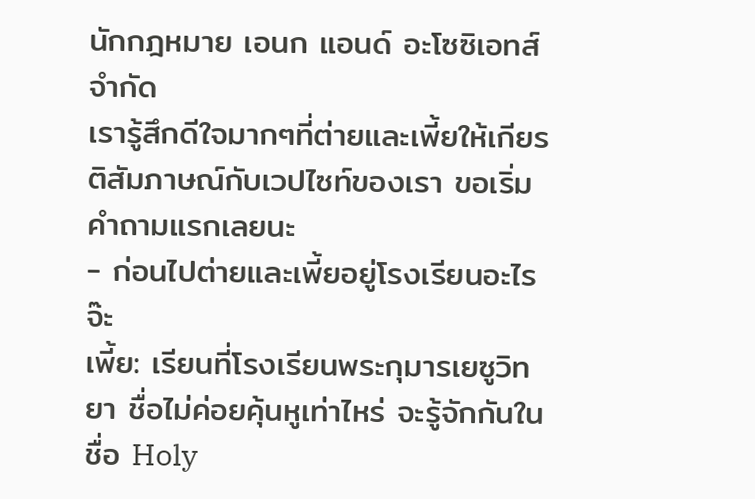นักกฎหมาย เอนก แอนด์ อะโซซิเอทส์ จำกัด
เรารู้สึกดีใจมากๆที่ต่ายและเพี้ยให้เกียรติสัมภาษณ์กับเวปไซท์ของเรา ขอเริ่มคำถามแรกเลยนะ
- ก่อนไปต่ายและเพี้ยอยู่โรงเรียนอะไรจ๊ะ
เพี้ย: เรียนที่โรงเรียนพระกุมารเยซูวิทยา ชื่อไม่ค่อยคุ้นหูเท่าไหร่ จะรู้จักกันในชื่อ Holy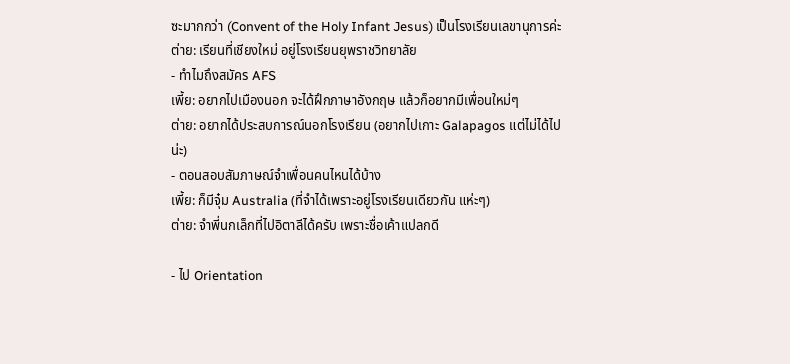ซะมากกว่า (Convent of the Holy Infant Jesus) เป็นโรงเรียนเลขานุการค่ะ
ต่าย: เรียนที่เชียงใหม่ อยู่โรงเรียนยุพราชวิทยาลัย
- ทำไมถึงสมัคร AFS
เพี้ย: อยากไปเมืองนอก จะได้ฝึกภาษาอังกฤษ แล้วก็อยากมีเพื่อนใหม่ๆ
ต่าย: อยากได้ประสบการณ์นอกโรงเรียน (อยากไปเกาะ Galapagos แต่ไม่ได้ไปน่ะ)
- ตอนสอบสัมภาษณ์จำเพื่อนคนไหนได้บ้าง
เพี้ย: ก็มีจุ๋ม Australia (ที่จำได้เพราะอยู่โรงเรียนเดียวกัน แห่ะๆ)
ต่าย: จำพี่นกเล็กที่ไปอิตาลีได้ครับ เพราะชื่อเค้าแปลกดี

- ไป Orientation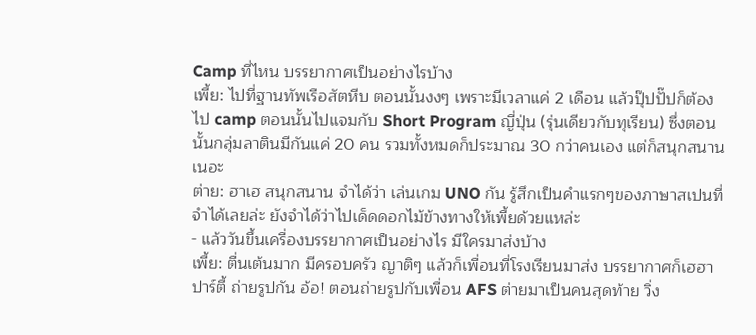Camp ที่ไหน บรรยากาศเป็นอย่างไรบ้าง
เพี้ย: ไปที่ฐานทัพเรือสัตหีบ ตอนนั้นงงๆ เพราะมีเวลาแค่ 2 เดือน แล้วปุ๊ปปั๊ปก็ต้องไป camp ตอนนั้นไปแจมกับ Short Program ญี่ปุ่น (รุ่นเดียวกับทุเรียน) ซึ่งตอนนั้นกลุ่มลาตินมีกันแค่ 20 คน รวมทั้งหมดก็ประมาณ 30 กว่าคนเอง แต่ก็สนุกสนานเนอะ
ต่าย: ฮาเฮ สนุกสนาน จำได้ว่า เล่นเกม UNO กัน รู้สึกเป็นคำแรกๆของภาษาสเปนที่จำได้เลยล่ะ ยังจำได้ว่าไปเด็ดดอกไม้ข้างทางให้เพี้ยด้วยแหล่ะ
- แล้ววันขึ้นเครื่องบรรยากาศเป็นอย่างไร มีใครมาส่งบ้าง
เพี้ย: ตื่นเต้นมาก มีครอบครัว ญาติๆ แล้วก็เพื่อนที่โรงเรียนมาส่ง บรรยากาศก็เฮฮาปาร์ตี้ ถ่ายรูปกัน อ้อ! ตอนถ่ายรูปกับเพื่อน AFS ต่ายมาเป็นคนสุดท้าย วิ่ง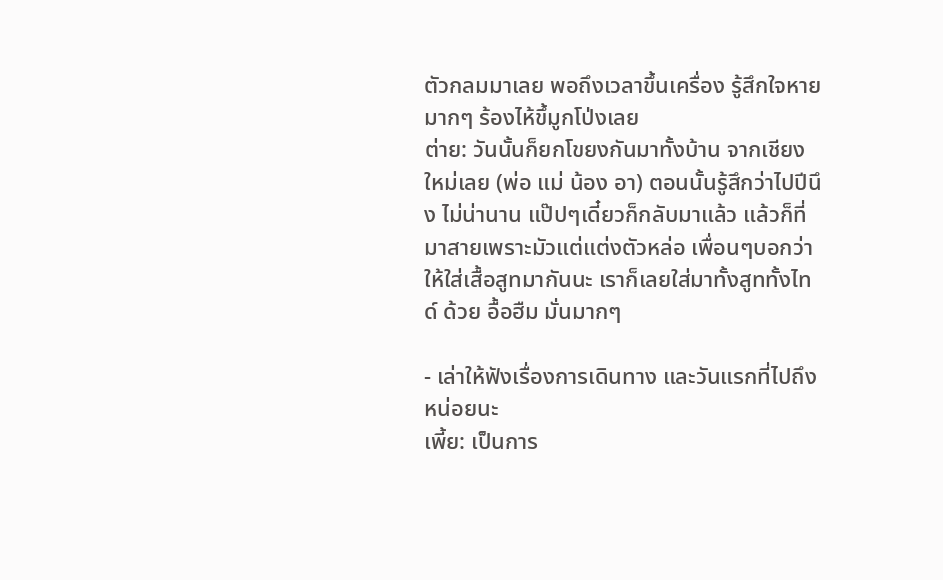ตัวกลมมาเลย พอถึงเวลาขึ้นเครื่อง รู้สึกใจหายมากๆ ร้องไห้ขึ้มูกโป่งเลย
ต่าย: วันนั้นก็ยกโขยงกันมาทั้งบ้าน จากเชียงใหม่เลย (พ่อ แม่ น้อง อา) ตอนนั้นรู้สึกว่าไปปีนึง ไม่น่านาน แป๊ปๆเดี๋ยวก็กลับมาแล้ว แล้วก็ที่มาสายเพราะมัวแต่แต่งตัวหล่อ เพื่อนๆบอกว่าให้ใส่เสื้อสูทมากันนะ เราก็เลยใส่มาทั้งสูททั้งไทด์ ด้วย อื้อฮืม มั่นมากๆ

- เล่าให้ฟังเรื่องการเดินทาง และวันแรกที่ไปถึงหน่อยนะ
เพี้ย: เป็นการ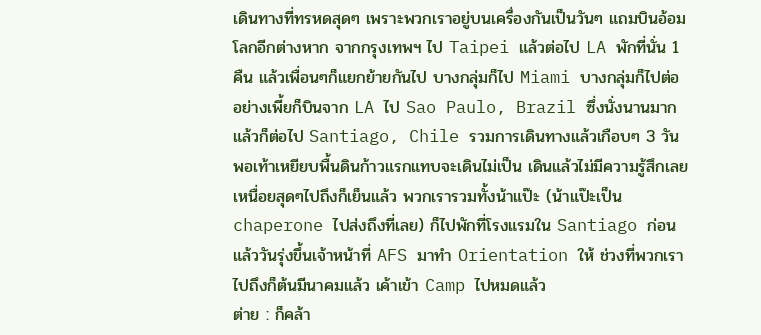เดินทางที่ทรหดสุดๆ เพราะพวกเราอยู่บนเครื่องกันเป็นวันๆ แถมบินอ้อมโลกอีกต่างหาก จากกรุงเทพฯ ไป Taipei แล้วต่อไป LA พักที่นั่น 1 คืน แล้วเพื่อนๆก็แยกย้ายกันไป บางกลุ่มก็ไป Miami บางกลุ่มก็ไปต่อ อย่างเพี้ยก็บินจาก LA ไป Sao Paulo, Brazil ซึ่งนั่งนานมาก แล้วก็ต่อไป Santiago, Chile รวมการเดินทางแล้วเกือบๆ 3 วัน พอเท้าเหยียบพื้นดินก้าวแรกแทบจะเดินไม่เป็น เดินแล้วไม่มีความรู้สึกเลย เหนื่อยสุดๆไปถึงก็เย็นแล้ว พวกเรารวมทั้งน้าแป๊ะ (น้าแป๊ะเป็น chaperone ไปส่งถึงที่เลย) ก็ไปพักที่โรงแรมใน Santiago ก่อน แล้ววันรุ่งขึ้นเจ้าหน้าที่ AFS มาทำ Orientation ให้ ช่วงที่พวกเราไปถึงก็ต้นมีนาคมแล้ว เค้าเข้า Camp ไปหมดแล้ว
ต่าย : ก็คล้า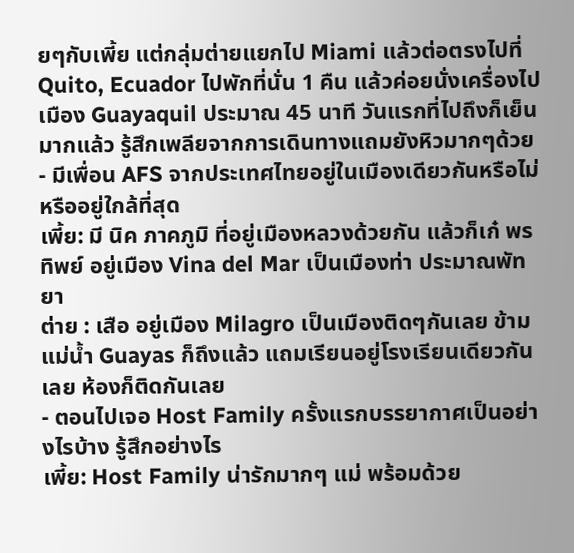ยๆกับเพี้ย แต่กลุ่มต่ายแยกไป Miami แล้วต่อตรงไปที่ Quito, Ecuador ไปพักที่นั่น 1 คืน แล้วค่อยนั่งเครื่องไปเมือง Guayaquil ประมาณ 45 นาที วันแรกที่ไปถึงก็เย็นมากแล้ว รู้สึกเพลียจากการเดินทางแถมยังหิวมากๆด้วย
- มีเพื่อน AFS จากประเทศไทยอยู่ในเมืองเดียวกันหรือไม่ หรืออยู่ใกล้ที่สุด
เพี้ย: มี นิค ภาคภูมิ ที่อยู่เมืองหลวงด้วยกัน แล้วก็เก๋ พรทิพย์ อยู่เมือง Vina del Mar เป็นเมืองท่า ประมาณพัทยา
ต่าย : เสือ อยู่เมือง Milagro เป็นเมืองติดๆกันเลย ข้ามแม่น้ำ Guayas ก็ถึงแล้ว แถมเรียนอยู่โรงเรียนเดียวกันเลย ห้องก็ติดกันเลย
- ตอนไปเจอ Host Family ครั้งแรกบรรยากาศเป็นอย่างไรบ้าง รู้สึกอย่างไร
เพี้ย: Host Family น่ารักมากๆ แม่ พร้อมด้วย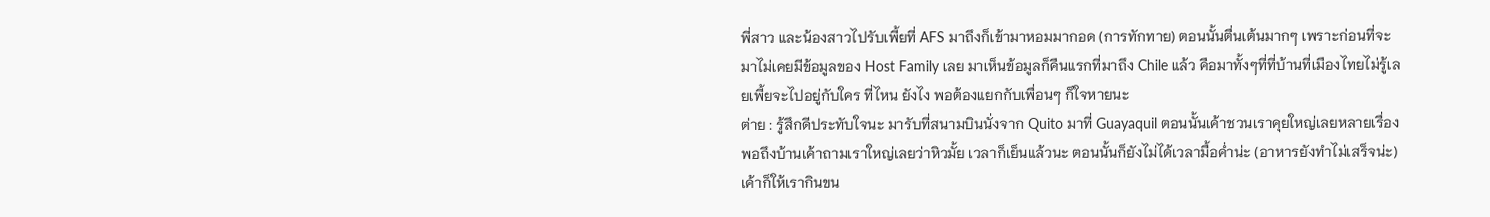พี่สาว และน้องสาวไปรับเพี้ยที่ AFS มาถึงก็เข้ามาหอมมากอด (การทักทาย) ตอนนั้นตื่นเต้นมากๆ เพราะก่อนที่จะมาไม่เคยมีข้อมูลของ Host Family เลย มาเห็นข้อมูลก็คืนแรกที่มาถึง Chile แล้ว คือมาทั้งๆที่ที่บ้านที่เมืองไทยไม่รู้เลยเพี้ยจะไปอยู่กับใคร ที่ไหน ยังไง พอต้องแยกกับเพื่อนๆ ก็ใจหายนะ
ต่าย : รู้สึกดีประทับใจนะ มารับที่สนามบินนั่งจาก Quito มาที่ Guayaquil ตอนนั้นเค้าชวนเราคุยใหญ่เลยหลายเรื่อง พอถึงบ้านเค้าถามเราใหญ่เลยว่าหิวมั้ย เวลาก็เย็นแล้วนะ ตอนนั้นก็ยังไม่ได้เวลามื้อค่ำน่ะ (อาหารยังทำไม่เสร็จน่ะ) เค้าก็ให้เรากินขน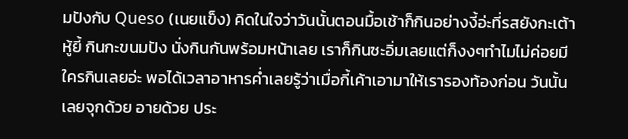มปังกับ Queso (เนยแข็ง) คิดในใจว่าวันนั้นตอนมื้อเช้าก็กินอย่างงี้อ่ะที่รสยังกะเต้าหู้ยี้ กินกะขนมปัง นั่งกินกันพร้อมหน้าเลย เราก็กินซะอิ่มเลยแต่ก็งงๆทำไมไม่ค่อยมีใครกินเลยอ่ะ พอได้เวลาอาหารค่ำเลยรู้ว่าเมื่อกี้เค้าเอามาให้เรารองท้องก่อน วันนั้นเลยจุกด้วย อายด้วย ประ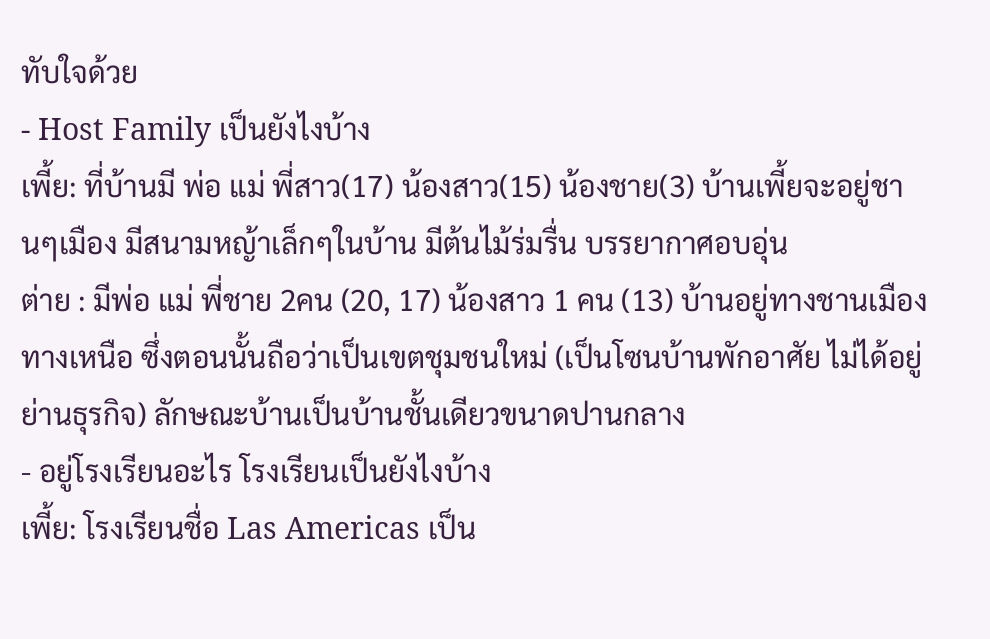ทับใจด้วย
- Host Family เป็นยังไงบ้าง
เพี้ย: ที่บ้านมี พ่อ แม่ พี่สาว(17) น้องสาว(15) น้องชาย(3) บ้านเพี้ยจะอยู่ชานๆเมือง มีสนามหญ้าเล็กๆในบ้าน มีต้นไม้ร่มรื่น บรรยากาศอบอุ่น
ต่าย : มีพ่อ แม่ พี่ชาย 2คน (20, 17) น้องสาว 1 คน (13) บ้านอยู่ทางชานเมืองทางเหนือ ซึ่งตอนนั้นถือว่าเป็นเขตชุมชนใหม่ (เป็นโซนบ้านพักอาศัย ไม่ได้อยู่ย่านธุรกิจ) ลักษณะบ้านเป็นบ้านชั้นเดียวขนาดปานกลาง
- อยู่โรงเรียนอะไร โรงเรียนเป็นยังไงบ้าง
เพี้ย: โรงเรียนชื่อ Las Americas เป็น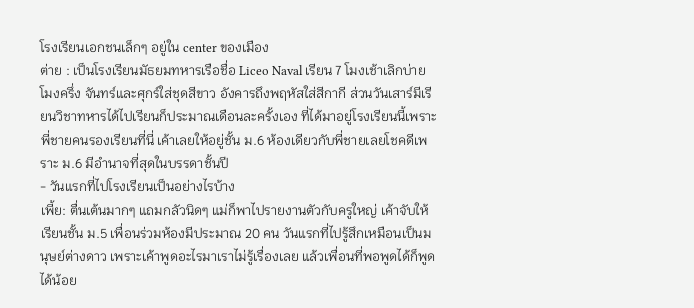โรงเรียนเอกชนเล็กๆ อยู่ใน center ของเมือง
ต่าย : เป็นโรงเรียนมัธยมทหารเรือชื่อ Liceo Naval เรียน 7 โมงเช้าเลิกบ่ายโมงครึ่ง จันทร์และศุกร์ใส่ชุดสีขาว อังคารถึงพฤหัสใส่สีกากี ส่วนวันเสาร์มีเรียนวิชาทหารได้ไปเรียนก็ประมาณเดือนละครั้งเอง ที่ได้มาอยู่โรงเรียนนี้เพราะ พี่ชายคนรองเรียนที่นี่ เค้าเลยให้อยู่ชั้น ม.6 ห้องเดียวกับพี่ชายเลยโชคดีเพราะ ม.6 มีอำนาจที่สุดในบรรดาชั้นปี
- วันแรกที่ไปโรงเรียนเป็นอย่างไรบ้าง
เพี้ย: ตื่นเต้นมากๆ แถมกลัวนิดๆ แม่ก็พาไปรายงานตัวกับครูใหญ่ เค้าจับให้เรียนชั้น ม.5 เพื่อนร่วมห้องมีประมาณ 20 คน วันแรกที่ไปรู้สึกเหมือนเป็นมนุษย์ต่างดาว เพราะเค้าพูดอะไรมาเราไม่รู้เรื่องเลย แล้วเพื่อนที่พอพูดได้ก็พูดได้น้อย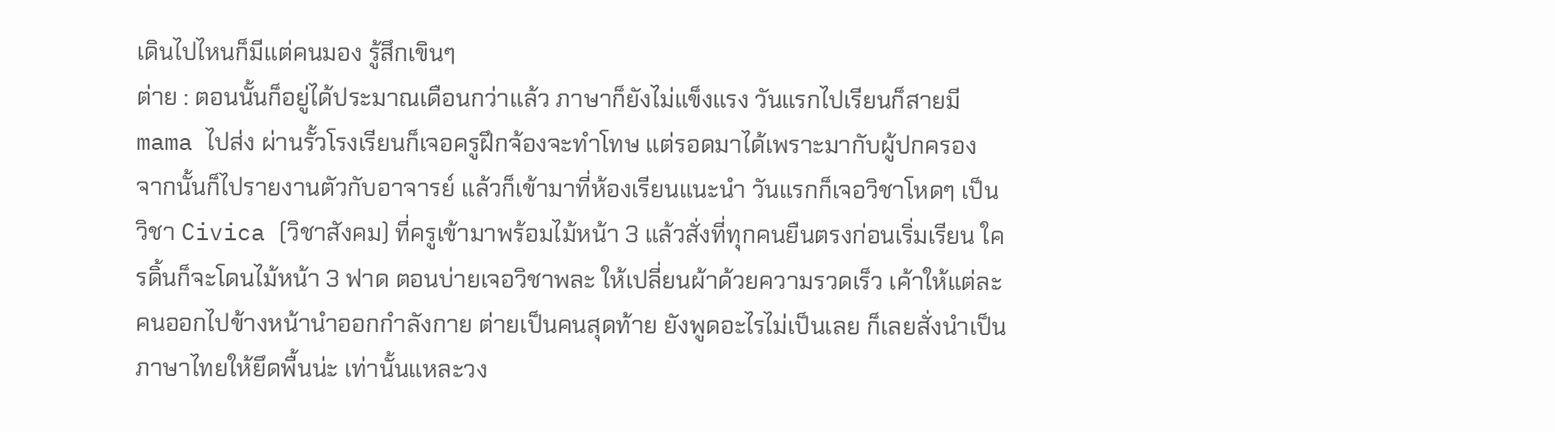เดินไปไหนก็มีแต่คนมอง รู้สึกเขินๆ
ต่าย : ตอนนั้นก็อยู่ได้ประมาณเดือนกว่าแล้ว ภาษาก็ยังไม่แข็งแรง วันแรกไปเรียนก็สายมี mama ไปส่ง ผ่านรั้วโรงเรียนก็เจอครูฝึกจ้องจะทำโทษ แต่รอดมาได้เพราะมากับผู้ปกครอง จากนั้นก็ไปรายงานตัวกับอาจารย์ แล้วก็เข้ามาที่ห้องเรียนแนะนำ วันแรกก็เจอวิชาโหดๆ เป็นวิชา Civica (วิชาสังคม) ที่ครูเข้ามาพร้อมไม้หน้า 3 แล้วสั่งที่ทุกคนยืนตรงก่อนเริ่มเรียน ใครดิ้นก็จะโดนไม้หน้า 3 ฟาด ตอนบ่ายเจอวิชาพละ ให้เปลี่ยนผ้าด้วยความรวดเร็ว เค้าให้แต่ละคนออกไปข้างหน้านำออกกำลังกาย ต่ายเป็นคนสุดท้าย ยังพูดอะไรไม่เป็นเลย ก็เลยสั่งนำเป็นภาษาไทยให้ยึดพื้นน่ะ เท่านั้นแหละวง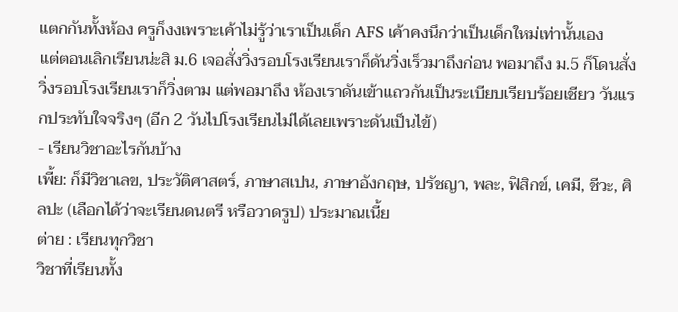แตกกันทั้งห้อง ครูก็งงเพราะเค้าไม่รู้ว่าเราเป็นเด็ก AFS เค้าคงนึกว่าเป็นเด็กใหม่เท่านั้นเอง
แต่ตอนเลิกเรียนน่ะสิ ม.6 เจอสั่งวิ่งรอบโรงเรียนเราก็ดันวิ่งเร็วมาถึงก่อน พอมาถึง ม.5 ก็โดนสั่งวิ่งรอบโรงเรียนเราก็วิ่งตาม แต่พอมาถึง ห้องเราดันเข้าแถวกันเป็นระเบียบเรียบร้อยเชียว วันแรกประทับใจจริงๆ (อีก 2 วันไปโรงเรียนไม่ได้เลยเพราะดันเป็นไข้)
- เรียนวิชาอะไรกันบ้าง
เพี้ย: ก็มีวิชาเลข, ประวัติศาสตร์, ภาษาสเปน, ภาษาอังกฤษ, ปรัชญา, พละ, ฟิสิกข์, เคมี, ชีวะ, ศิลปะ (เลือกได้ว่าจะเรียนดนตรี หรือวาดรูป) ประมาณเนี้ย
ต่าย : เรียนทุกวิชา
วิชาที่เรียนทั้ง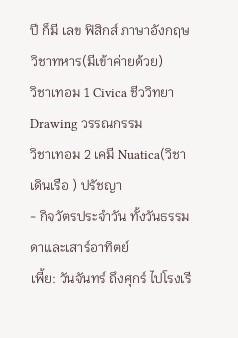ปี ก็มี เลข ฟิสิกส์ ภาษาอังกฤษ วิชาทหาร(มีเข้าค่ายด้วย)
วิชาเทอม 1 Civica ชีววิทยา Drawing วรรณกรรม
วิชาเทอม 2 เคมี Nuatica(วิชาเดินเรือ ) ปรัชญา
- กิจวัตรประจำวัน ทั้งวันธรรมดาและเสาร์อาทิตย์
เพี้ย: วันจันทร์ ถึงศุกร์ ไปโรงเรี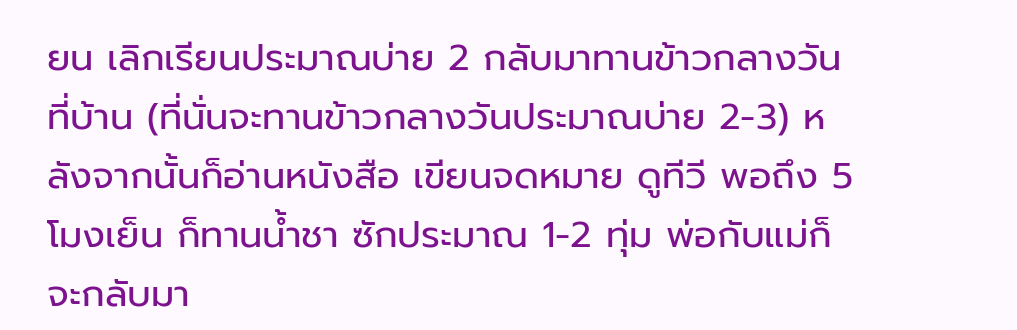ยน เลิกเรียนประมาณบ่าย 2 กลับมาทานข้าวกลางวันที่บ้าน (ที่นั่นจะทานข้าวกลางวันประมาณบ่าย 2-3) หลังจากนั้นก็อ่านหนังสือ เขียนจดหมาย ดูทีวี พอถึง 5 โมงเย็น ก็ทานน้ำชา ซักประมาณ 1-2 ทุ่ม พ่อกับแม่ก็จะกลับมา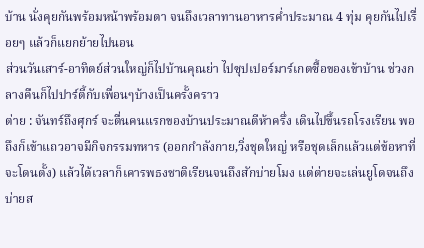บ้าน นั่งคุยกันพร้อมหน้าพร้อมตา จนถึงเวลาทานอาหารค่ำประมาณ 4 ทุ่ม คุยกันไปเรื่อยๆ แล้วก็แยกย้ายไปนอน
ส่วนวันเสาร์-อาทิตย์ส่วนใหญ่ก็ไปบ้านคุณย่า ไปซุปเปอร์มาร์เกตซื้อของเข้าบ้าน ช่วงกลางคืนก็ไปปาร์ตี้กับเพื่อนๆบ้างเป็นครั้งคราว
ต่าย : จันทร์ถึงศุกร์ จะตื่นคนแรกของบ้านประมาณตีห้าครึ่ง เดินไปขึ้นรถโรงเรียน พอถึงก็เข้าแถวอาจมีกิจกรรมทหาร (ออกกำลังกาย,วิ่งชุดใหญ่ หรือชุดเล็กแล้วแต่ข้อหาที่จะโดนตั้ง) แล้วได้เวลาก็เคารพธงชาติเรียนจนถึงสักบ่ายโมง แต่ต่ายจะเล่นยูโดจนถึงบ่ายส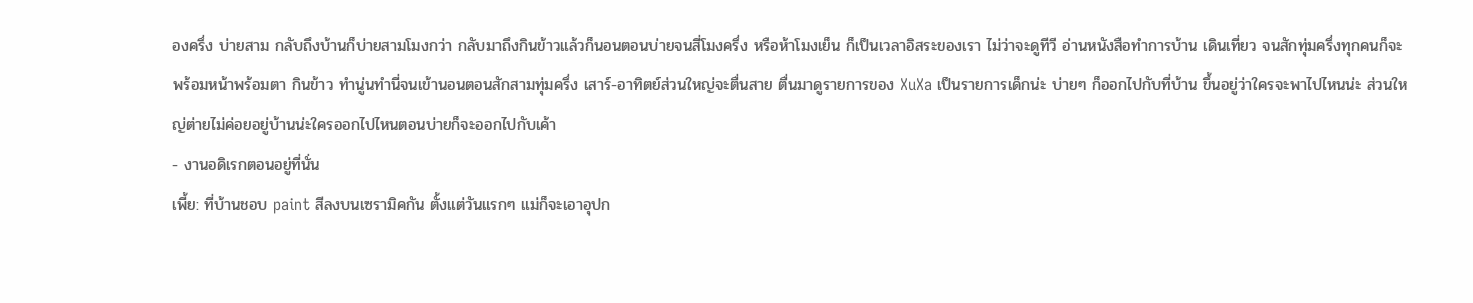องครึ่ง บ่ายสาม กลับถึงบ้านก็บ่ายสามโมงกว่า กลับมาถึงกินข้าวแล้วก็นอนตอนบ่ายจนสี่โมงครึ่ง หรือห้าโมงเย็น ก็เป็นเวลาอิสระของเรา ไม่ว่าจะดูทีวี อ่านหนังสือทำการบ้าน เดินเที่ยว จนสักทุ่มครึ่งทุกคนก็จะพร้อมหน้าพร้อมตา กินข้าว ทำนู่นทำนี่จนเข้านอนตอนสักสามทุ่มครึ่ง เสาร์-อาทิตย์ส่วนใหญ่จะตื่นสาย ตื่นมาดูรายการของ XuXa เป็นรายการเด็กน่ะ บ่ายๆ ก็ออกไปกับที่บ้าน ขึ้นอยู่ว่าใครจะพาไปไหนน่ะ ส่วนใหญ่ต่ายไม่ค่อยอยู่บ้านน่ะใครออกไปไหนตอนบ่ายก็จะออกไปกับเค้า
- งานอดิเรกตอนอยู่ที่นั่น
เพี้ย: ที่บ้านชอบ paint สีลงบนเซรามิคกัน ตั้งแต่วันแรกๆ แม่ก็จะเอาอุปก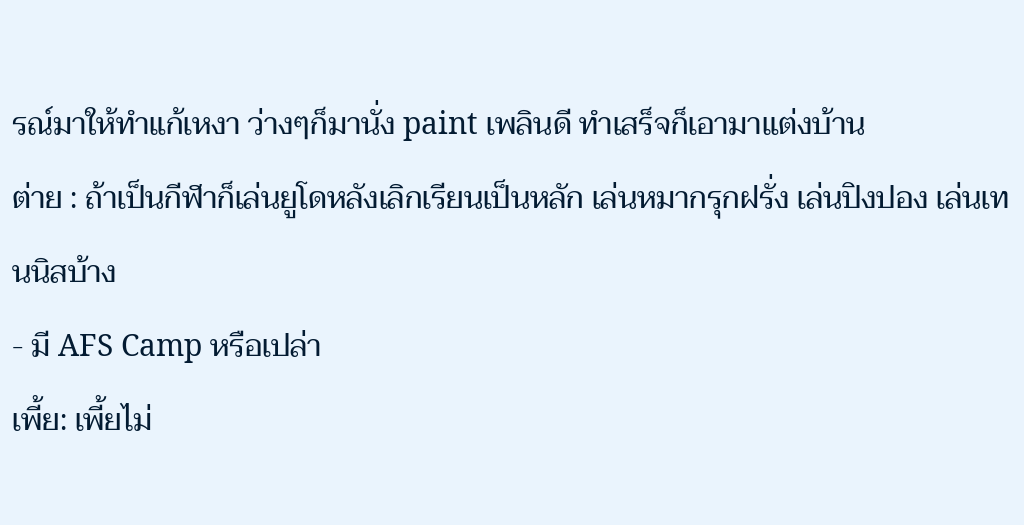รณ์มาให้ทำแก้เหงา ว่างๆก็มานั่ง paint เพลินดี ทำเสร็จก็เอามาแต่งบ้าน
ต่าย : ถ้าเป็นกีฬาก็เล่นยูโดหลังเลิกเรียนเป็นหลัก เล่นหมากรุกฝรั่ง เล่นปิงปอง เล่นเทนนิสบ้าง
- มี AFS Camp หรือเปล่า
เพี้ย: เพี้ยไม่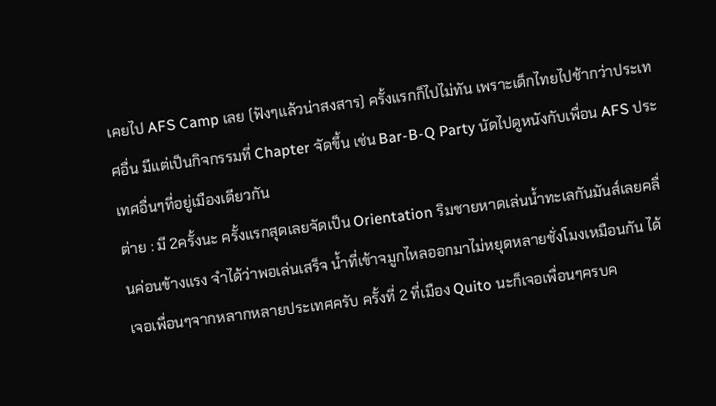เคยไป AFS Camp เลย (ฟังๆแล้วน่าสงสาร) ครั้งแรกก็ไปไม่ทัน เพราะเด็กไทยไปช้ากว่าประเทศอื่น มีแต่เป็นกิจกรรมที่ Chapter จัดขึ้น เช่น Bar-B-Q Party นัดไปดูหนังกับเพื่อน AFS ประเทศอื่นๆที่อยู่เมืองเดียวกัน
ต่าย : มี 2ครั้งนะ ครั้งแรกสุดเลยจัดเป็น Orientation ริมชายหาดเล่นน้ำทะเลกันมันส์เลยคลื่นค่อนข้างแรง จำได้ว่าพอเล่นเสร็จ น้ำที่เข้าจมูกไหลออกมาไม่หยุดหลายชั่งโมงเหมือนกัน ได้เจอเพื่อนๆจากหลากหลายประเทศครับ ครั้งที่ 2 ที่เมือง Quito นะก็เจอเพื่อนๆครบค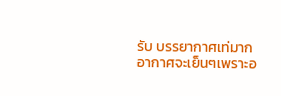รับ บรรยากาศเท่มากอากาศจะเย็นๆเพราะอ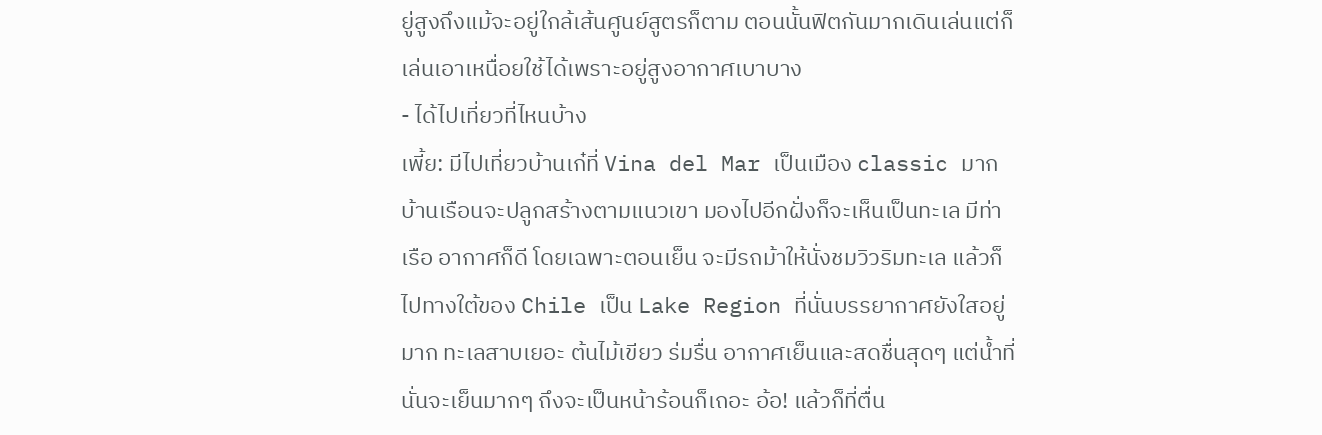ยู่สูงถึงแม้จะอยู่ใกล้เส้นศูนย์สูตรก็ตาม ตอนนั้นฟิตกันมากเดินเล่นแต่ก็เล่นเอาเหนื่อยใช้ได้เพราะอยู่สูงอากาศเบาบาง
- ได้ไปเที่ยวที่ไหนบ้าง
เพี้ย: มีไปเที่ยวบ้านเก๋ที่ Vina del Mar เป็นเมือง classic มาก บ้านเรือนจะปลูกสร้างตามแนวเขา มองไปอีกฝั่งก็จะเห็นเป็นทะเล มีท่าเรือ อากาศก็ดี โดยเฉพาะตอนเย็น จะมีรถม้าให้นั่งชมวิวริมทะเล แล้วก็ไปทางใต้ของ Chile เป็น Lake Region ที่นั่นบรรยากาศยังใสอยู่มาก ทะเลสาบเยอะ ต้นไม้เขียว ร่มรื่น อากาศเย็นและสดชื่นสุดๆ แต่น้ำที่นั่นจะเย็นมากๆ ถึงจะเป็นหน้าร้อนก็เถอะ อ้อ! แล้วก็ที่ตื่น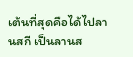เต้นที่สุดคือได้ไปลานสกี เป็นลานส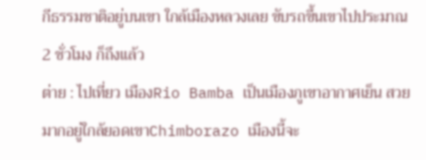กีธรรมชาติอยู่บนเขา ใกล้เมืองหลวงเลย ขับรถขึ้นเขาไปประมาณ 2 ชั่วโมง ก็ถึงแล้ว
ต่าย : ไปเที่ยว เมืองRio Bamba เป็นเมืองภูเขาอากาศเย็น สวยมากอยู่ใกล้ยอดเขาChimborazo เมืองนี้จะ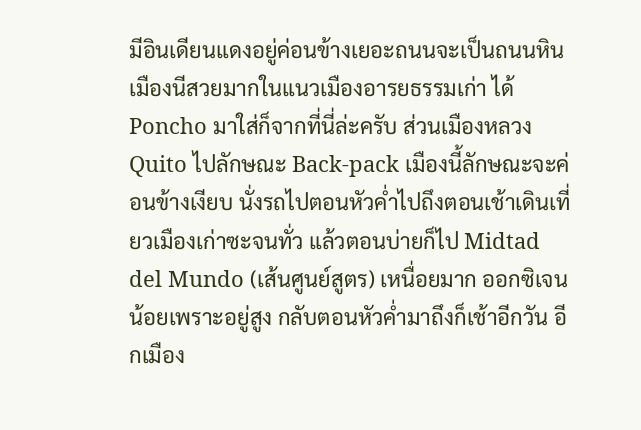มีอินเดียนแดงอยู่ค่อนข้างเยอะถนนจะเป็นถนนหินเมืองนีสวยมากในแนวเมืองอารยธรรมเก่า ได้ Poncho มาใส่ก็จากที่นี่ล่ะครับ ส่วนเมืองหลวง Quito ไปลักษณะ Back-pack เมืองนี้ลักษณะจะค่อนข้างเงียบ นั่งรถไปตอนหัวค่ำไปถึงตอนเช้าเดินเที่ยวเมืองเก่าซะจนทั่ว แล้วตอนบ่ายก็ไป Midtad del Mundo (เส้นศูนย์สูตร) เหนื่อยมาก ออกซิเจนน้อยเพราะอยู่สูง กลับตอนหัวค่ำมาถึงก็เช้าอีกวัน อีกเมือง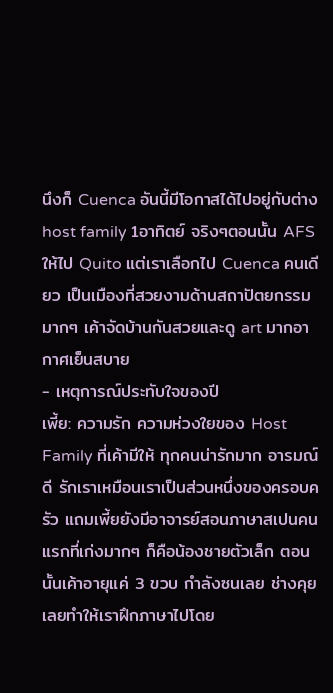นึงก็ Cuenca อันนี้มีโอกาสได้ไปอยู่กับต่าง host family 1อาทิตย์ จริงๆตอนนั้น AFS ให้ไป Quito แต่เราเลือกไป Cuenca คนเดียว เป็นเมืองที่สวยงามด้านสถาปัตยกรรมมากๆ เค้าจัดบ้านกันสวยและดู art มากอากาศเย็นสบาย
- เหตุการณ์ประทับใจของปี
เพี้ย: ความรัก ความห่วงใยของ Host Family ที่เค้ามีให้ ทุกคนน่ารักมาก อารมณ์ดี รักเราเหมือนเราเป็นส่วนหนึ่งของครอบครัว แถมเพี้ยยังมีอาจารย์สอนภาษาสเปนคนแรกที่เก่งมากๆ ก็คือน้องชายตัวเล็ก ตอนนั้นเค้าอายุแค่ 3 ขวบ กำลังซนเลย ช่างคุย เลยทำให้เราฝึกภาษาไปโดย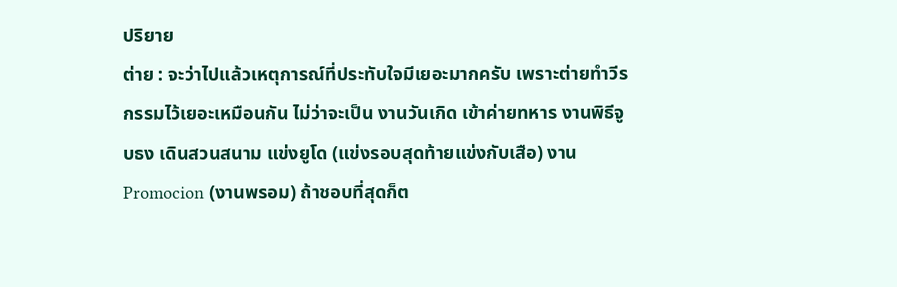ปริยาย
ต่าย : จะว่าไปแล้วเหตุการณ์ที่ประทับใจมีเยอะมากครับ เพราะต่ายทำวีรกรรมไว้เยอะเหมือนกัน ไม่ว่าจะเป็น งานวันเกิด เข้าค่ายทหาร งานพิธีจูบธง เดินสวนสนาม แข่งยูโด (แข่งรอบสุดท้ายแข่งกับเสือ) งาน Promocion (งานพรอม) ถ้าชอบที่สุดก็ต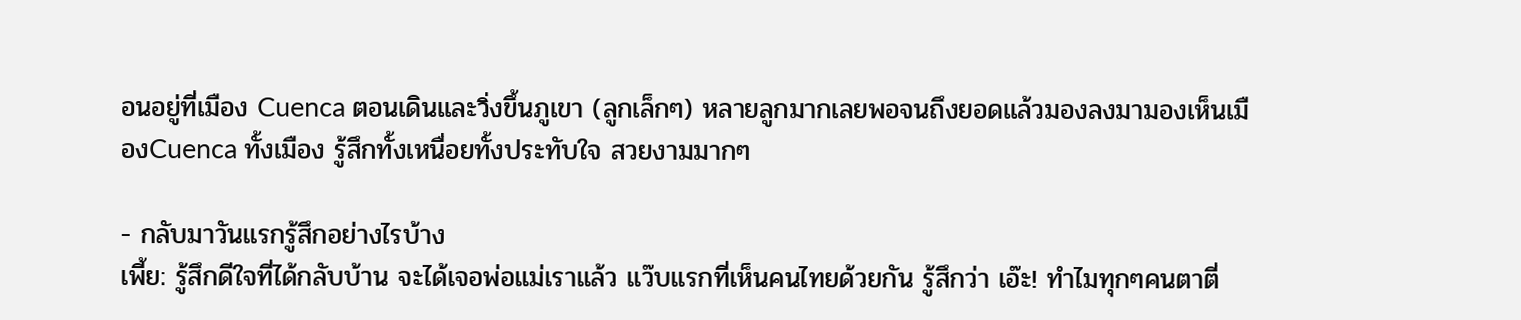อนอยู่ที่เมือง Cuenca ตอนเดินและวิ่งขึ้นภูเขา (ลูกเล็กๆ) หลายลูกมากเลยพอจนถึงยอดแล้วมองลงมามองเห็นเมืองCuenca ทั้งเมือง รู้สึกทั้งเหนื่อยทั้งประทับใจ สวยงามมากๆ

- กลับมาวันแรกรู้สึกอย่างไรบ้าง
เพี้ย: รู้สึกดีใจที่ได้กลับบ้าน จะได้เจอพ่อแม่เราแล้ว แว๊บแรกที่เห็นคนไทยด้วยกัน รู้สึกว่า เอ๊ะ! ทำไมทุกๆคนตาตี่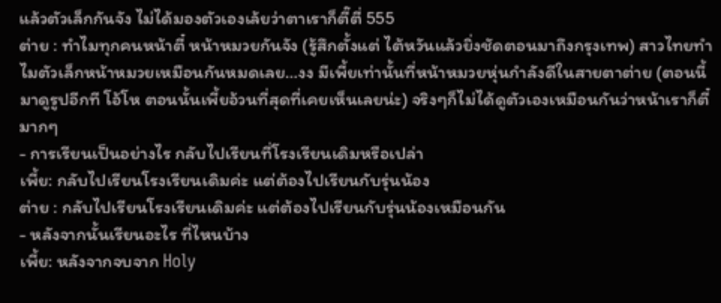แล้วตัวเล็กกันจัง ไม่ได้มองตัวเองเล้ยว่าตาเราก็ตี๊ตี่ 555
ต่าย : ทำไมทุกคนหน้าตี๋ หน้าหมวยกันจัง (รู้สึกตั้งแต่ ไต้หวันแล้วยิ่งชัดตอนมาถึงกรุงเทพ) สาวไทยทำไมตัวเล็กหน้าหมวยเหมือนกันหมดเลย…งง มีเพี้ยเท่านั้นที่หน้าหมวยหุ่นกำลังดีในสายตาต่าย (ตอนนี้มาดูรูปอีกที โอ้โห ตอนนั้นเพี้ยอ้วนที่สุดที่เคยเห็นเลยน่ะ) จริงๆก็ไม่ได้ดูตัวเองเหมือนกันว่าหน้าเราก็ตี๋มากๆ
- การเรียนเป็นอย่างไร กลับไปเรียนที่โรงเรียนเดิมหรือเปล่า
เพี้ย: กลับไปเรียนโรงเรียนเดิมค่ะ แต่ต้องไปเรียนกับรุ่นน้อง
ต่าย : กลับไปเรียนโรงเรียนเดิมค่ะ แต่ต้องไปเรียนกับรุ่นน้องเหมือนกัน
- หลังจากนั้นเรียนอะไร ที่ไหนบ้าง
เพี้ย: หลังจากจบจาก Holy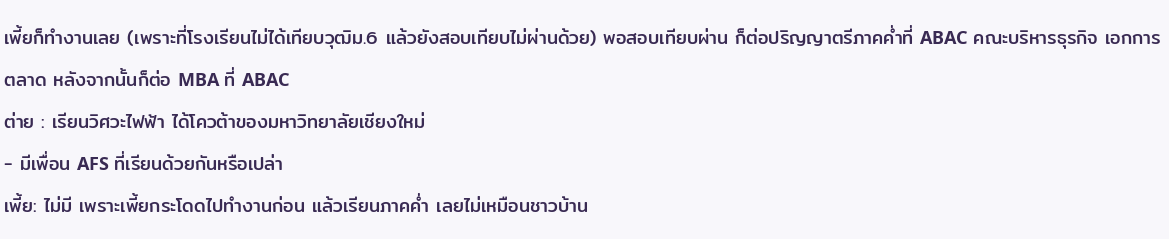เพี้ยก็ทำงานเลย (เพราะที่โรงเรียนไม่ได้เทียบวุฒิม.6 แล้วยังสอบเทียบไม่ผ่านด้วย) พอสอบเทียบผ่าน ก็ต่อปริญญาตรีภาคค่ำที่ ABAC คณะบริหารธุรกิจ เอกการตลาด หลังจากนั้นก็ต่อ MBA ที่ ABAC
ต่าย : เรียนวิศวะไฟฟ้า ได้โควต้าของมหาวิทยาลัยเชียงใหม่
- มีเพื่อน AFS ที่เรียนด้วยกันหรือเปล่า
เพี้ย: ไม่มี เพราะเพี้ยกระโดดไปทำงานก่อน แล้วเรียนภาคค่ำ เลยไม่เหมือนชาวบ้าน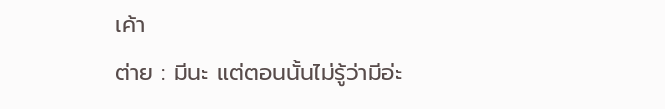เค้า
ต่าย : มีนะ แต่ตอนนั้นไม่รู้ว่ามีอ่ะ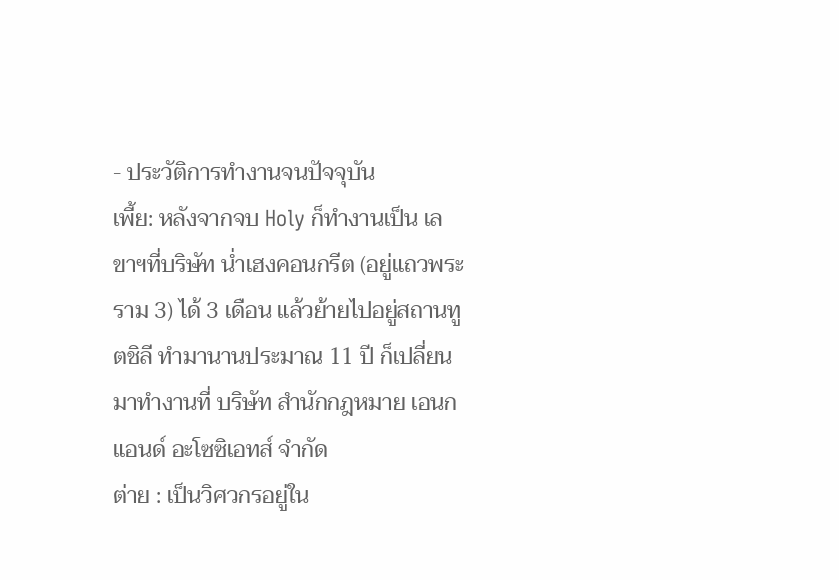- ประวัติการทำงานจนปัจจุบัน
เพี้ย: หลังจากจบ Holy ก็ทำงานเป็น เลขาฯที่บริษัท น่ำเฮงคอนกรีต (อยู่แถวพระราม 3) ได้ 3 เดือน แล้วย้ายไปอยู่สถานทูตชิลี ทำมานานประมาณ 11 ปี ก็เปลี่ยนมาทำงานที่ บริษัท สำนักกฎหมาย เอนก แอนด์ อะโซซิเอทส์ จำกัด
ต่าย : เป็นวิศวกรอยู่ใน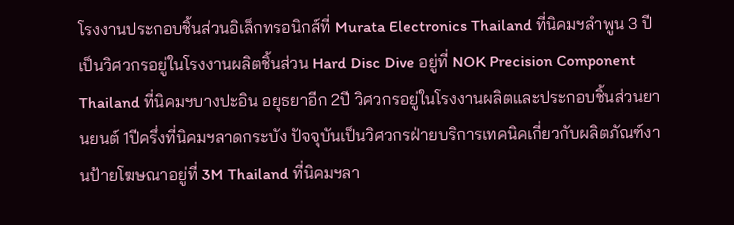โรงงานประกอบชิ้นส่วนอิเล็กทรอนิกส์ที่ Murata Electronics Thailand ที่นิคมฯลำพูน 3 ปี เป็นวิศวกรอยู่ในโรงงานผลิตชิ้นส่วน Hard Disc Dive อยู่ที่ NOK Precision Component Thailand ที่นิคมฯบางปะอิน อยุธยาอีก 2ปี วิศวกรอยู่ในโรงงานผลิตและประกอบชิ้นส่วนยานยนต์ 1ปีครึ่งที่นิคมฯลาดกระบัง ปัจจุบันเป็นวิศวกรฝ่ายบริการเทคนิคเกี่ยวกับผลิตภัณฑ์งานป้ายโฆษณาอยู่ที่ 3M Thailand ที่นิคมฯลา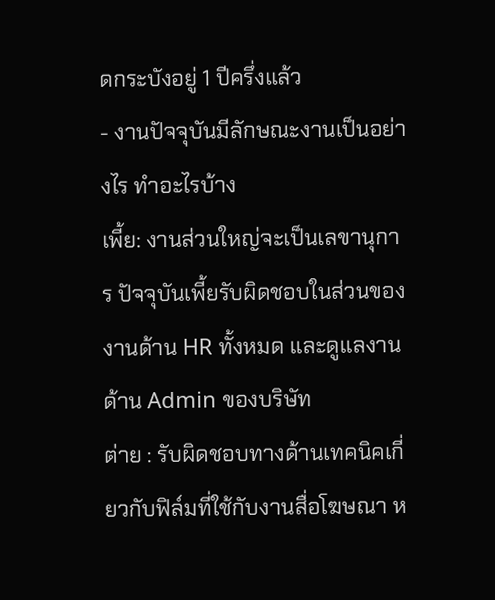ดกระบังอยู่ 1 ปีครึ่งแล้ว
- งานปัจจุบันมีลักษณะงานเป็นอย่างไร ทำอะไรบ้าง
เพี้ย: งานส่วนใหญ่จะเป็นเลขานุการ ปัจจุบันเพี้ยรับผิดชอบในส่วนของงานด้าน HR ทั้งหมด และดูแลงานด้าน Admin ของบริษัท
ต่าย : รับผิดชอบทางด้านเทคนิคเกี่ยวกับฟิล์มที่ใช้กับงานสื่อโฆษณา ห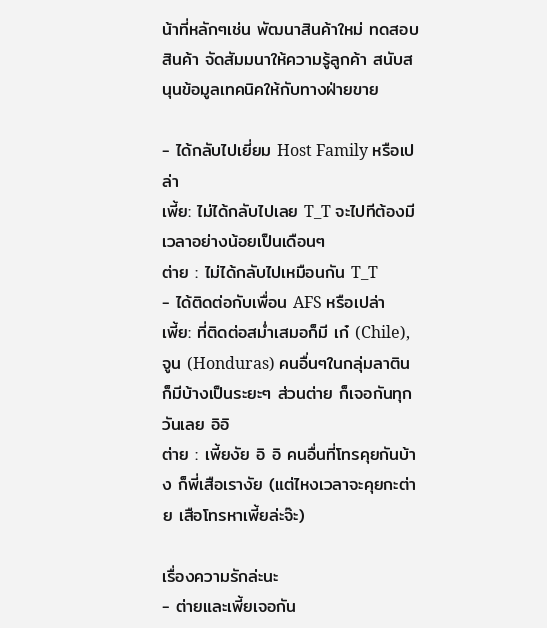น้าที่หลักๆเช่น พัฒนาสินค้าใหม่ ทดสอบสินค้า จัดสัมมนาให้ความรู้ลูกค้า สนับสนุนข้อมูลเทคนิคให้กับทางฝ่ายขาย

- ได้กลับไปเยี่ยม Host Family หรือเปล่า
เพี้ย: ไม่ได้กลับไปเลย T_T จะไปทีต้องมีเวลาอย่างน้อยเป็นเดือนๆ
ต่าย : ไม่ได้กลับไปเหมือนกัน T_T
- ได้ติดต่อกับเพื่อน AFS หรือเปล่า
เพี้ย: ที่ติดต่อสม่ำเสมอก็มี เก๋ (Chile), จูน (Honduras) คนอื่นๆในกลุ่มลาตินก็มีบ้างเป็นระยะๆ ส่วนต่าย ก็เจอกันทุกวันเลย อิอิ
ต่าย : เพี้ยงัย อิ อิ คนอื่นที่โทรคุยกันบ้าง ก็พี่เสือเรางัย (แต่ไหงเวลาจะคุยกะต่าย เสือโทรหาเพี้ยล่ะจ๊ะ)

เรื่องความรักล่ะนะ
- ต่ายและเพี้ยเจอกัน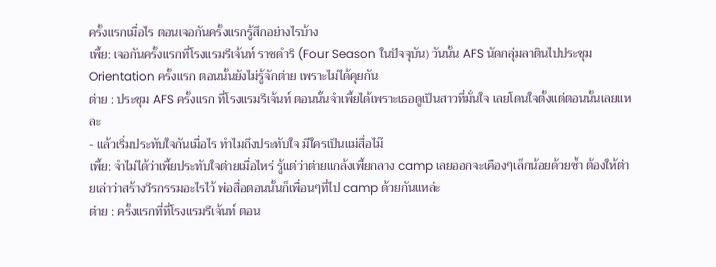ครั้งแรกเมื่อไร ตอนเจอกันครั้งแรกรู้สึกอย่างไรบ้าง
เพี้ย: เจอกันครั้งแรกที่โรงแรมรีเจ้นท์ ราชดำริ (Four Season ในปัจจุบัน) วันนั้น AFS นัดกลุ่มลาตินไปประชุม Orientation ครั้งแรก ตอนนั้นยังไม่รู้จักต่าย เพราะไม่ได้คุยกัน
ต่าย : ประชุม AFS ครั้งแรก ที่โรงแรมรีเจ้นท์ ตอนนั้นจำเพี้ยได้เพราะเธอดูเป็นสาวที่มั่นใจ เลยโดนใจตั้งแต่ตอนนั้นเลยแหละ
- แล้วเริ่มประทับใจกันเมื่อไร ทำไมถึงประทับใจ มีใครเป็นแม่สื่อไม๊
เพี้ย: จำไม่ได้ว่าเพี้ยประทับใจต่ายเมื่อไหร่ รู้แต่ว่าต่ายแกล้งเพี้ยกลาง camp เลยออกจะเคืองๆเล็กน้อยด้วยซ้ำ ต้องให้ต่ายเล่าว่าสร้างวีรกรรมอะไรไว้ พ่อสื่อตอนนั้นก็เพื่อนๆที่ไป camp ด้วยกันแหล่ะ
ต่าย : ครั้งแรกที่ที่โรงแรมรีเจ้นท์ ตอน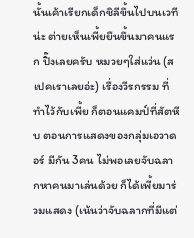นั้นเค้าเรียกเด็กชิลีขึ้นไปบนเวทีน่ะ ต่ายเห็นเพี้ยยืนขึ้นมาคนแรก ปิ๊งเลยครับ หมวยๆใส่แว่น (สเปคเราเลยอ่ะ) เรื่องวีรกรรม ที่ทำไว้กับเพี้ย ก็ตอนแคมป์ที่สัตหีบ ตอนการแสดงของกลุ่มเอวาดอร์ มีกัน 3คน ไม่พอเลยจับฉลากหาคนมาเล่นด้วย ก็ได้เพี้ยมาร่วมแสดง (เน้นว่าจับฉลากที่มีแต่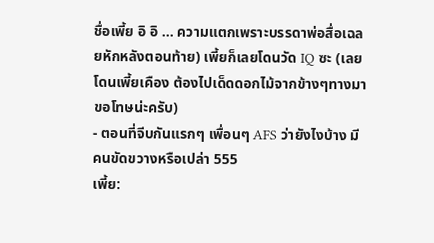ชื่อเพี้ย อิ อิ … ความแตกเพราะบรรดาพ่อสื่อเฉลยหักหลังตอนท้าย) เพี้ยก็เลยโดนวัด IQ ซะ (เลยโดนเพี้ยเคือง ต้องไปเด็ดดอกไม้จากข้างๆทางมาขอโทษน่ะครับ)
- ตอนที่จีบกันแรกๆ เพื่อนๆ AFS ว่ายังไงบ้าง มีคนขัดขวางหรือเปล่า 555
เพี้ย: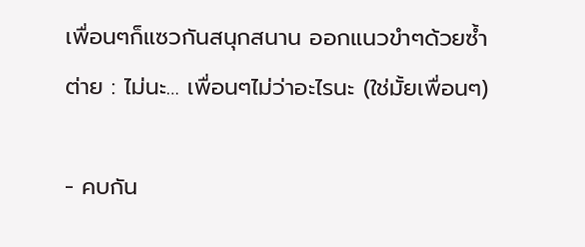เพื่อนๆก็แซวกันสนุกสนาน ออกแนวขำๆด้วยซ้ำ
ต่าย : ไม่นะ… เพื่อนๆไม่ว่าอะไรนะ (ใช่มั้ยเพื่อนๆ)

- คบกัน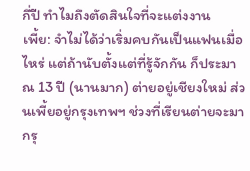กี่ปี ทำไมถึงตัดสินใจที่จะแต่งงาน
เพี้ย: จำไม่ได้ว่าเริ่มคบกันเป็นแฟนเมื่อไหร่ แต่ถ้านับตั้งแต่ที่รู้จักกัน ก็ประมาณ 13 ปี (นานมาก) ต่ายอยู่เชียงใหม่ ส่วนเพี้ยอยู่กรุงเทพฯ ช่วงที่เรียนต่ายจะมากรุ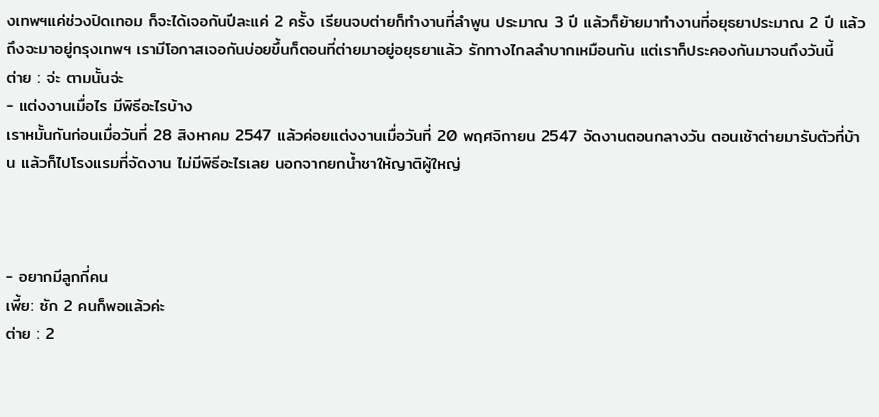งเทพฯแค่ช่วงปิดเทอม ก็จะได้เจอกันปีละแค่ 2 ครั้ง เรียนจบต่ายก็ทำงานที่ลำพูน ประมาณ 3 ปี แล้วก็ย้ายมาทำงานที่อยุธยาประมาณ 2 ปี แล้วถึงจะมาอยู่กรุงเทพฯ เรามีโอกาสเจอกันบ่อยขึ้นก็ตอนที่ต่ายมาอยู่อยุธยาแล้ว รักทางไกลลำบากเหมือนกัน แต่เราก็ประคองกันมาจนถึงวันนี้
ต่าย : จ่ะ ตามนั้นจ่ะ
- แต่งงานเมื่อไร มีพิธีอะไรบ้าง
เราหมั้นกันก่อนเมื่อวันที่ 28 สิงหาคม 2547 แล้วค่อยแต่งงานเมื่อวันที่ 20 พฤศจิกายน 2547 จัดงานตอนกลางวัน ตอนเช้าต่ายมารับตัวที่บ้าน แล้วก็ไปโรงแรมที่จัดงาน ไม่มีพิธีอะไรเลย นอกจากยกน้ำชาให้ญาติผู้ใหญ่



- อยากมีลูกกี่คน
เพี้ย: ซัก 2 คนก็พอแล้วค่ะ
ต่าย : 2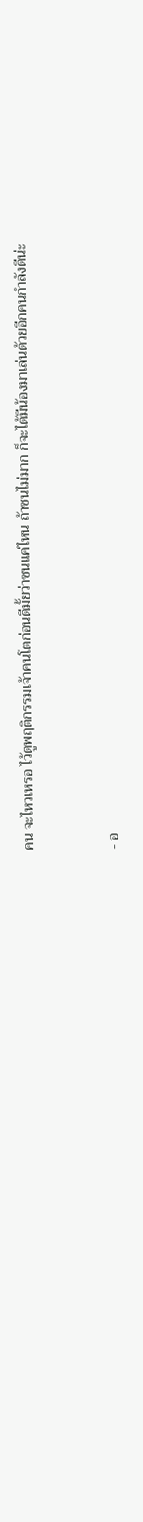คน จะไหวเหรอ ไว้ดูพฤติกรรมเจ้าคนโตก่อนดีมั้ยว่าซนแค่ไหน ถ้าซนไม่มาก ก็จะได้มีน้องมาเล่นด้วยอีกคนกำลังดีน่ะ


- อ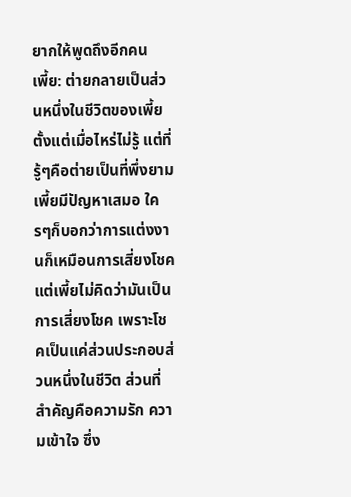ยากให้พูดถึงอีกคน
เพี้ย: ต่ายกลายเป็นส่วนหนึ่งในชีวิตของเพี้ยตั้งแต่เมื่อไหร่ไม่รู้ แต่ที่รู้ๆคือต่ายเป็นที่พึ่งยามเพี้ยมีปัญหาเสมอ ใครๆก็บอกว่าการแต่งงานก็เหมือนการเสี่ยงโชค แต่เพี้ยไม่คิดว่ามันเป็นการเสี่ยงโชค เพราะโชคเป็นแค่ส่วนประกอบส่วนหนึ่งในชีวิต ส่วนที่สำคัญคือความรัก ความเข้าใจ ซึ่ง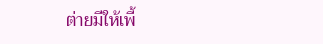ต่ายมีให้เพี้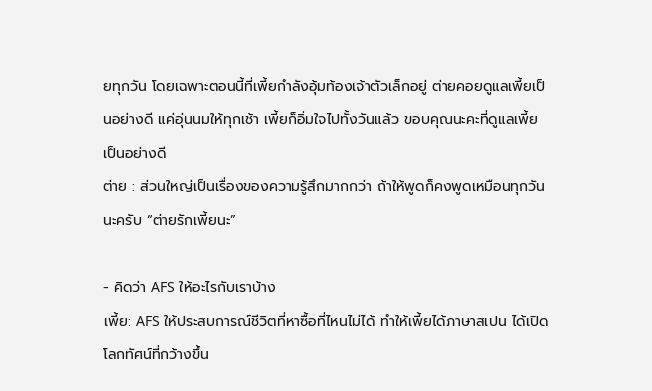ยทุกวัน โดยเฉพาะตอนนี้ที่เพี้ยกำลังอุ้มท้องเจ้าตัวเล็กอยู่ ต่ายคอยดูแลเพี้ยเป็นอย่างดี แค่อุ่นนมให้ทุกเช้า เพี้ยก็อิ่มใจไปทั้งวันแล้ว ขอบคุณนะคะที่ดูแลเพี้ยเป็นอย่างดี
ต่าย : ส่วนใหญ่เป็นเรื่องของความรู้สึกมากกว่า ถ้าให้พูดก็คงพูดเหมือนทุกวันนะครับ “ต่ายรักเพี้ยนะ”

- คิดว่า AFS ให้อะไรกับเราบ้าง
เพี้ย: AFS ให้ประสบการณ์ชีวิตที่หาซื้อที่ไหนไม่ได้ ทำให้เพี้ยได้ภาษาสเปน ได้เปิดโลกทัศน์ที่กว้างขึ้น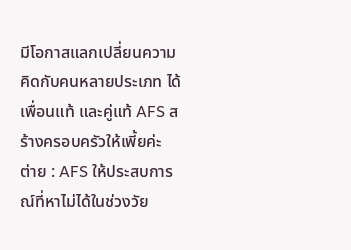มีโอกาสแลกเปลี่ยนความคิดกับคนหลายประเภท ได้เพื่อนแท้ และคู่แท้ AFS สร้างครอบครัวให้เพี้ยค่ะ
ต่าย : AFS ให้ประสบการณ์ที่หาไม่ได้ในช่วงวัย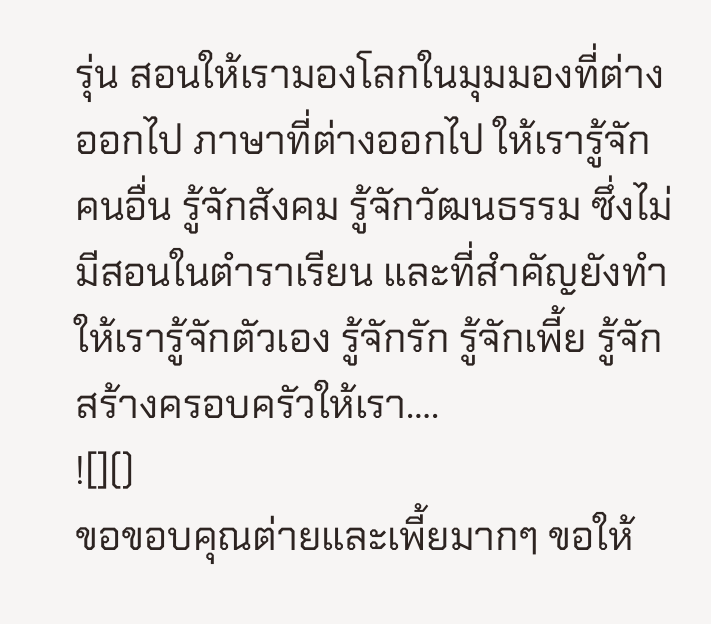รุ่น สอนให้เรามองโลกในมุมมองที่ต่างออกไป ภาษาที่ต่างออกไป ให้เรารู้จักคนอื่น รู้จักสังคม รู้จักวัฒนธรรม ซึ่งไม่มีสอนในตำราเรียน และที่สำคัญยังทำให้เรารู้จักตัวเอง รู้จักรัก รู้จักเพี้ย รู้จักสร้างครอบครัวให้เรา….
![]()
ขอขอบคุณต่ายและเพี้ยมากๆ ขอให้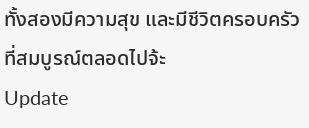ทั้งสองมีความสุข และมีชีวิตครอบครัวที่สมบูรณ์ตลอดไปจ้ะ
Update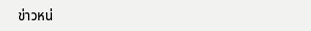ข่าวหน่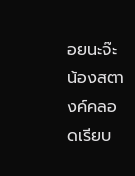อยนะจ๊ะ น้องสตางค์คลอดเรียบ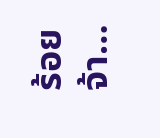ร้อยจ้า…